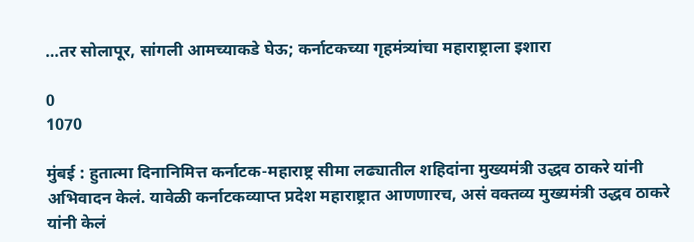…तर सोलापूर, सांगली आमच्याकडे घेऊ; कर्नाटकच्या गृहमंत्र्यांचा महाराष्ट्राला इशारा

0
1070

मुंबई : हुतात्मा दिनानिमित्त कर्नाटक-महाराष्ट्र सीमा लढ्यातील शहिदांना मुख्यमंत्री उद्धव ठाकरे यांनी अभिवादन केलं. यावेळी कर्नाटकव्याप्त प्रदेश महाराष्ट्रात आणणारच, असं वक्तव्य मुख्यमंत्री उद्धव ठाकरे यांनी केलं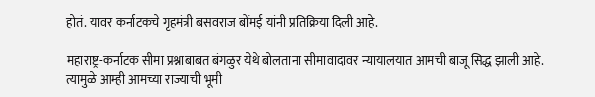होतं. यावर कर्नाटकचे गृहमंत्री बसवराज बोंमई यांनी प्रतिक्रिया दिली आहे.

महाराष्ट्र-कर्नाटक सीमा प्रश्नाबाबत बंगळुर येथे बोलताना सीमावादावर न्यायालयात आमची बाजू सिद्ध झाली आहे. त्यामुळे आम्ही आमच्या राज्याची भूमी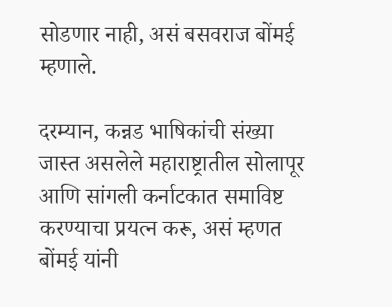सोडणार नाही, असं बसवराज बोंमई म्हणाले.

दरम्यान, कन्नड भाषिकांची संख्या जास्त असलेले महाराष्ट्रातील सोलापूर आणि सांगली कर्नाटकात समाविष्ट करण्याचा प्रयत्न करू, असं म्हणत बोंमई यांनी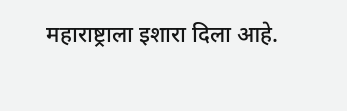महाराष्ट्राला इशारा दिला आहे.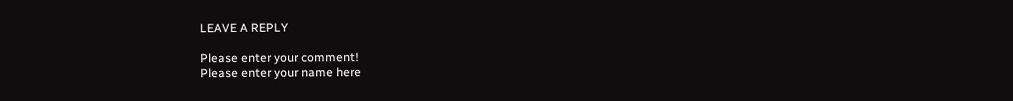LEAVE A REPLY

Please enter your comment!
Please enter your name here